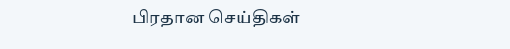பிரதான செய்திகள்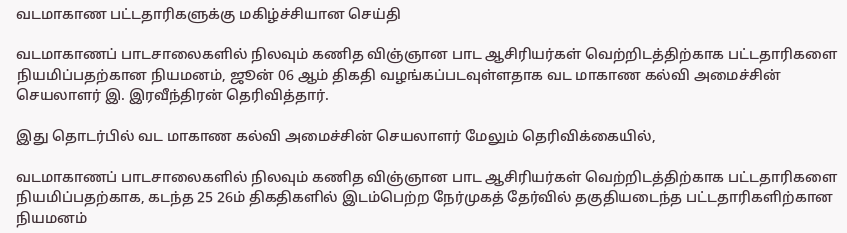வடமாகாண பட்டதாரிகளுக்கு மகிழ்ச்சியான செய்தி

வடமாகாணப் பாடசாலைகளில் நிலவும் கணித விஞ்ஞான பாட ஆசிரியர்கள் வெற்றிடத்திற்காக பட்டதாரிகளை நியமிப்பதற்கான நியமனம், ஜூன் 06 ஆம் திகதி வழங்கப்படவுள்ளதாக வட மாகாண கல்வி அமைச்சின் செயலாளர் இ. இரவீந்திரன் தெரிவித்தார்.

இது தொடர்பில் வட மாகாண கல்வி அமைச்சின் செயலாளர் மேலும் தெரிவிக்கையில்,

வடமாகாணப் பாடசாலைகளில் நிலவும் கணித விஞ்ஞான பாட ஆசிரியர்கள் வெற்றிடத்திற்காக பட்டதாரிகளை நியமிப்பதற்காக, கடந்த 25 26ம் திகதிகளில் இடம்பெற்ற நேர்முகத் தேர்வில் தகுதியடைந்த பட்டதாரிகளிற்கான நியமனம்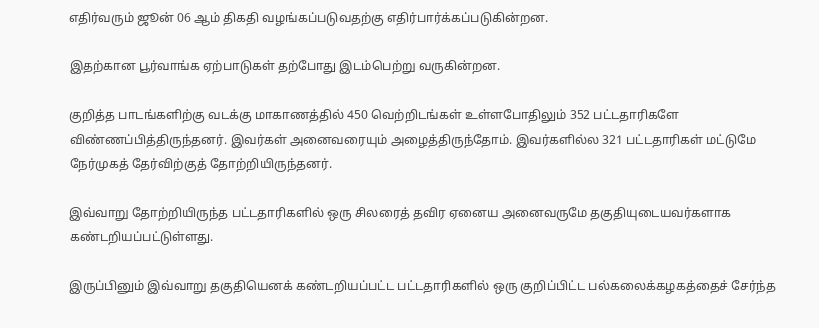எதிர்வரும் ஜூன் 06 ஆம் திகதி வழங்கப்படுவதற்கு எதிர்பார்க்கப்படுகின்றன.

இதற்கான பூர்வாங்க ஏற்பாடுகள் தற்போது இடம்பெற்று வருகின்றன.

குறித்த பாடங்களிற்கு வடக்கு மாகாணத்தில் 450 வெற்றிடங்கள் உள்ளபோதிலும் 352 பட்டதாரிகளே விண்ணப்பித்திருந்தனர். இவர்கள் அனைவரையும் அழைத்திருந்தோம். இவர்களில்ல 321 பட்டதாரிகள் மட்டுமே நேர்முகத் தேர்விற்குத் தோற்றியிருந்தனர்.

இவ்வாறு தோற்றியிருந்த பட்டதாரிகளில் ஒரு சிலரைத் தவிர ஏனைய அனைவருமே தகுதியுடையவர்களாக கண்டறியப்பட்டுள்ளது.

இருப்பினும் இவ்வாறு தகுதியெனக் கண்டறியப்பட்ட பட்டதாரிகளில் ஒரு குறிப்பிட்ட பல்கலைக்கழகத்தைச் சேர்ந்த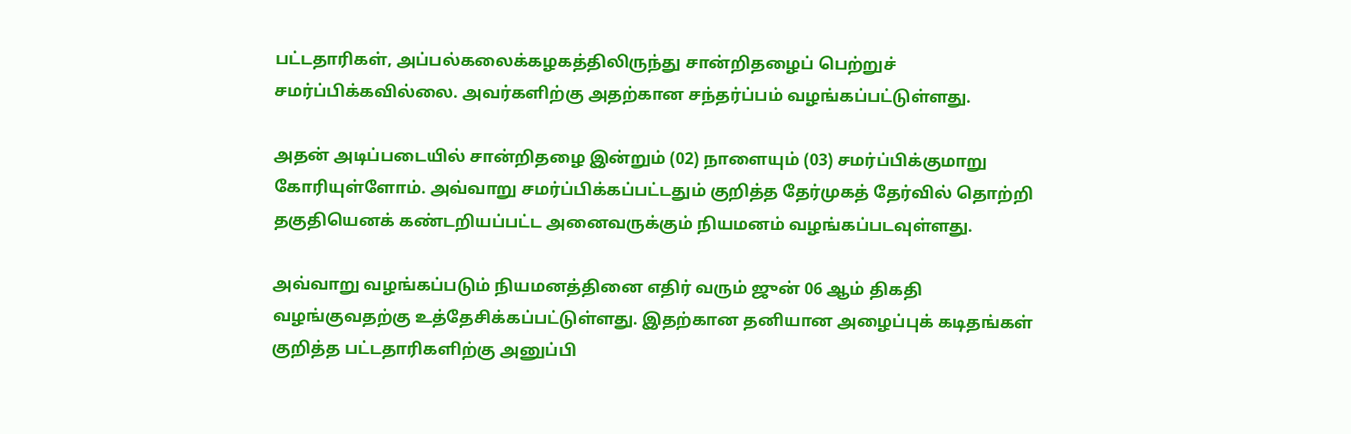பட்டதாரிகள், அப்பல்கலைக்கழகத்திலிருந்து சான்றிதழைப் பெற்றுச் சமர்ப்பிக்கவில்லை. அவர்களிற்கு அதற்கான சந்தர்ப்பம் வழங்கப்பட்டுள்ளது.

அதன் அடிப்படையில் சான்றிதழை இன்றும் (02) நாளையும் (03) சமர்ப்பிக்குமாறு கோரியுள்ளோம். அவ்வாறு சமர்ப்பிக்கப்பட்டதும் குறித்த தேர்முகத் தேர்வில் தொற்றி தகுதியெனக் கண்டறியப்பட்ட அனைவருக்கும் நியமனம் வழங்கப்படவுள்ளது.

அவ்வாறு வழங்கப்படும் நியமனத்தினை எதிர் வரும் ஜுன் 06 ஆம் திகதி வழங்குவதற்கு உத்தேசிக்கப்பட்டுள்ளது. இதற்கான தனியான அழைப்புக் கடிதங்கள் குறித்த பட்டதாரிகளிற்கு அனுப்பி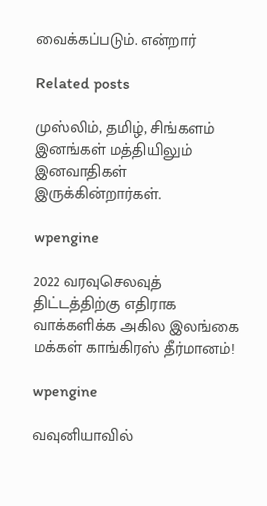வைக்கப்படும். என்றார்

Related posts

முஸ்லிம், தமிழ், சிங்களம் இனங்கள் மத்தியிலும் இனவாதிகள் இருக்கின்றார்கள்.

wpengine

2022 வரவுசெலவுத் திட்டத்திற்கு எதிராக வாக்களிக்க அகில இலங்கை மக்கள் காங்கிரஸ் தீர்மானம்!

wpengine

வவுனியாவில்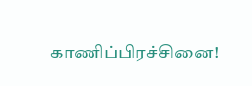காணிப்பிரச்சினை!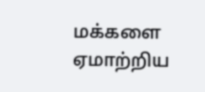மக்களை ஏமாற்றிய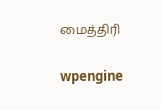மைத்திரி

wpengine